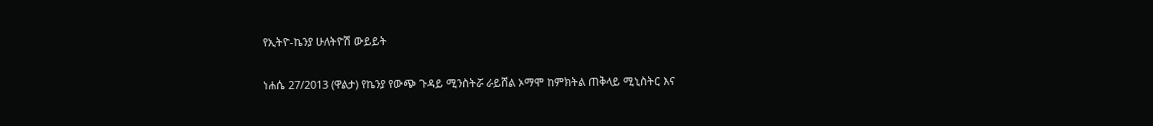የኢትዮ-ኬንያ ሁለትዮሽ ውይይት

ነሐሴ 27/2013 (ዋልታ) የኬንያ የውጭ ጉዳይ ሚንስትሯ ራይሸል ኦማሞ ከምክትል ጠቅላይ ሚኒስትር እና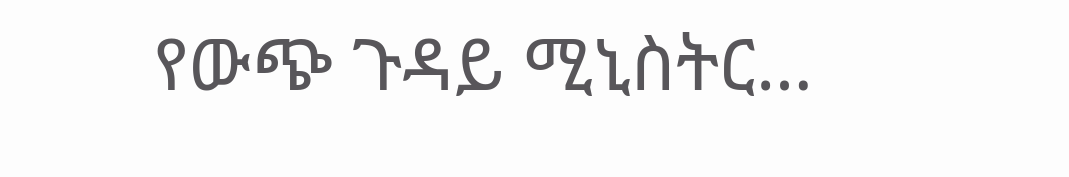የውጭ ጉዳይ ሚኒስትር…